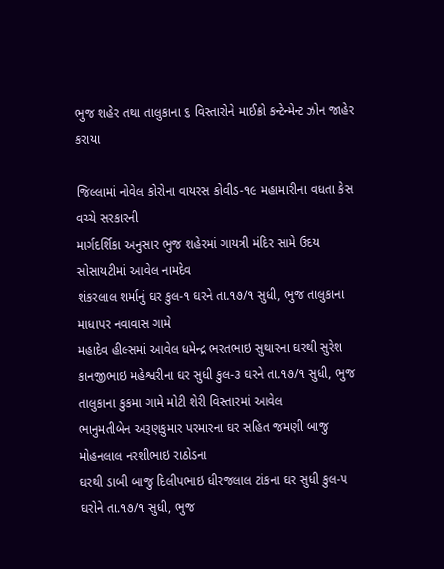ભુજ શહેર તથા તાલુકાના ૬ વિસ્તારોને માઈક્રો કન્ટેન્મેન્ટ ઝોન જાહેર કરાયા

જિલ્લામાં નોવેલ કોરોના વાયરસ કોવીડ-૧૯ મહામારીના વધતા કેસ વચ્ચે સરકારની
માર્ગદર્શિકા અનુસાર ભુજ શહેરમાં ગાયત્રી મંદિર સામે ઉદય સોસાયટીમાં આવેલ નામદેવ
શંકરલાલ શર્માનું ઘર કુલ-૧ ઘરને તા.૧૭/૧ સુધી, ભુજ તાલુકાના માધાપર નવાવાસ ગામે
મહાદેવ હીલ્સમાં આવેલ ધમેન્દ્ર ભરતભાઇ સુથારના ઘરથી સુરેશ કાનજીભાઇ મહેશ્વરીના ઘર સુધી કુલ-૩ ઘરને તા.૧૭/૧ સુધી, ભુજ તાલુકાના કુકમા ગામે મોટી શેરી વિસ્તારમાં આવેલ
ભાનુમતીબેન અરૂણકુમાર પરમારના ઘર સહિત જમણી બાજુ મોહનલાલ નરશીભાઇ રાઠોડના
ઘરથી ડાબી બાજુ દિલીપભાઇ ધીરજલાલ ટાંકના ઘર સુધી કુલ-૫ ઘરોને તા.૧૭/૧ સુધી, ભુજ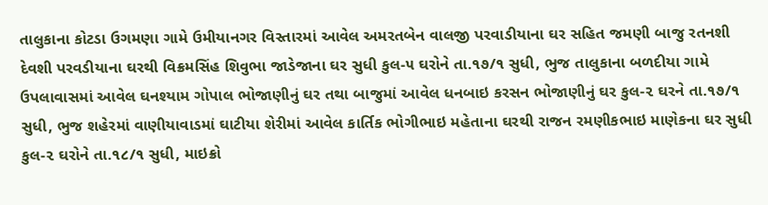તાલુકાના કોટડા ઉગમણા ગામે ઉમીયાનગર વિસ્તારમાં આવેલ અમરતબેન વાલજી પરવાડીયાના ઘર સહિત જમણી બાજુ રતનશી દેવશી પરવડીયાના ઘરથી વિક્રમસિંહ શિવુભા જાડેજાના ઘર સુધી કુલ-૫ ઘરોને તા.૧૭/૧ સુધી, ભુજ તાલુકાના બળદીયા ગામે ઉપલાવાસમાં આવેલ ઘનશ્યામ ગોપાલ ભોજાણીનું ઘર તથા બાજુમાં આવેલ ધનબાઇ કરસન ભોજાણીનું ઘર કુલ-૨ ઘરને તા.૧૭/૧ સુધી, ભુજ શહેરમાં વાણીયાવાડમાં ઘાટીયા શેરીમાં આવેલ કાર્તિક ભોગીભાઇ મહેતાના ઘરથી રાજન રમણીકભાઇ માણેકના ઘર સુધી કુલ-૨ ઘરોને તા.૧૮/૧ સુધી, માઇક્રો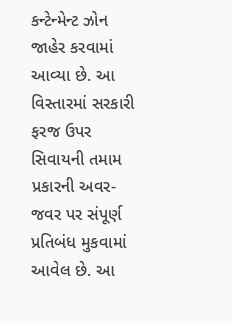કન્ટેન્મેન્ટ ઝોન જાહેર કરવામાં આવ્યા છે. આ વિસ્તારમાં સરકારી ફરજ ઉપર સિવાયની તમામ પ્રકારની અવર-જવર પર સંપૂર્ણ પ્રતિબંધ મુકવામાં આવેલ છે. આ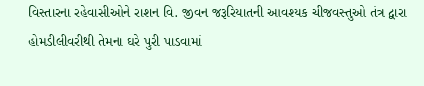વિસ્તારના રહેવાસીઓને રાશન વિ. જીવન જરૂરિયાતની આવશ્યક ચીજવસ્તુઓ તંત્ર દ્વારા હોમડીલીવરીથી તેમના ઘરે પુરી પાડવામાં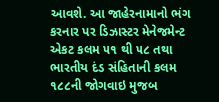આવશે. આ જાહેરનામાનો ભંગ કરનાર પર ડિઝાસ્ટર મેનેજમેન્ટ એકટ કલમ ૫૧ થી ૫૮ તથા ભારતીય દંડ સંહિતાની કલમ ૧૮૮ની જોગવાઇ મુજબ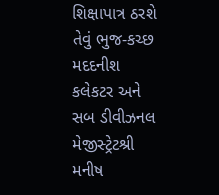શિક્ષાપાત્ર ઠરશે તેવું ભુજ-કચ્છ મદદનીશ કલેકટર અને સબ ડીવીઝનલ મેજીસ્ટ્રેટશ્રી મનીષ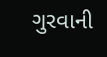ગુરવાની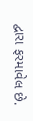દ્વારા ફરમાવેલ છે.